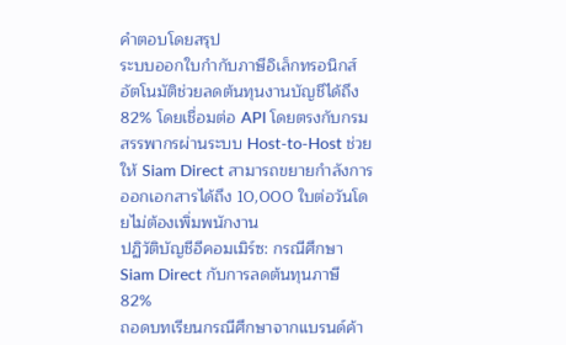คำตอบโดยสรุป
ระบบออกใบกำกับภาษีอิเล็กทรอนิกส์อัตโนมัติช่วยลดต้นทุนงานบัญชีได้ถึง 82% โดยเชื่อมต่อ API โดยตรงกับกรมสรรพากรผ่านระบบ Host-to-Host ช่วยให้ Siam Direct สามารถขยายกำลังการออกเอกสารได้ถึง 10,000 ใบต่อวันโดยไม่ต้องเพิ่มพนักงาน
ปฏิวัติบัญชีอีคอมเมิร์ซ: กรณีศึกษา Siam Direct กับการลดต้นทุนภาษี 82%
ถอดบทเรียนกรณีศึกษาจากแบรนด์ค้า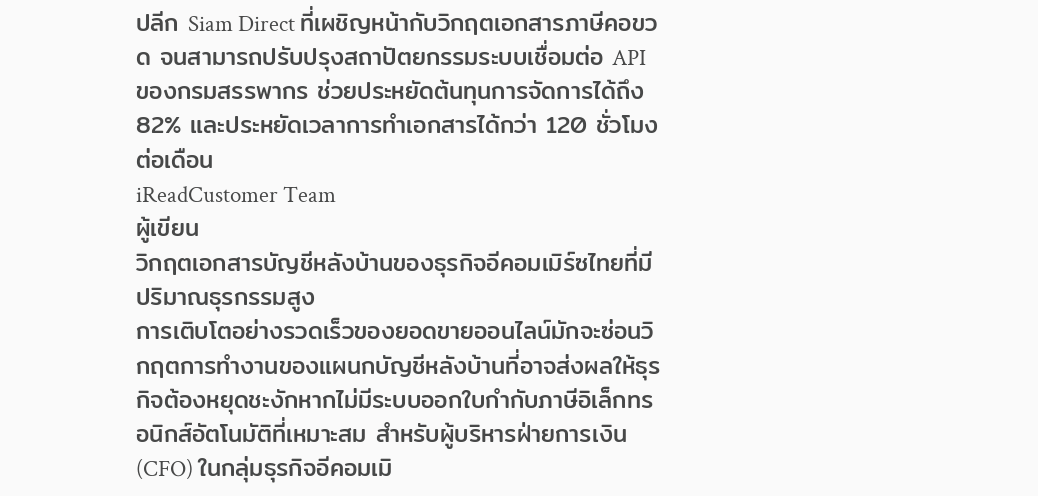ปลีก Siam Direct ที่เผชิญหน้ากับวิกฤตเอกสารภาษีคอขวด จนสามารถปรับปรุงสถาปัตยกรรมระบบเชื่อมต่อ API ของกรมสรรพากร ช่วยประหยัดต้นทุนการจัดการได้ถึง 82% และประหยัดเวลาการทำเอกสารได้กว่า 120 ชั่วโมงต่อเดือน
iReadCustomer Team
ผู้เขียน
วิกฤตเอกสารบัญชีหลังบ้านของธุรกิจอีคอมเมิร์ซไทยที่มีปริมาณธุรกรรมสูง
การเติบโตอย่างรวดเร็วของยอดขายออนไลน์มักจะซ่อนวิกฤตการทำงานของแผนกบัญชีหลังบ้านที่อาจส่งผลให้ธุรกิจต้องหยุดชะงักหากไม่มีระบบออกใบกำกับภาษีอิเล็กทรอนิกส์อัตโนมัติที่เหมาะสม สำหรับผู้บริหารฝ่ายการเงิน (CFO) ในกลุ่มธุรกิจอีคอมเมิ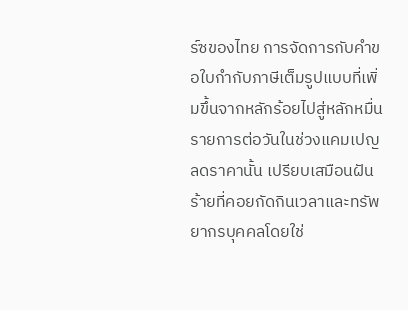ร์ซของไทย การจัดการกับคำขอใบกำกับภาษีเต็มรูปแบบที่เพิ่มขึ้นจากหลักร้อยไปสู่หลักหมื่นรายการต่อวันในช่วงแคมเปญลดราคานั้น เปรียบเสมือนฝันร้ายที่คอยกัดกินเวลาและทรัพยากรบุคคลโดยใช่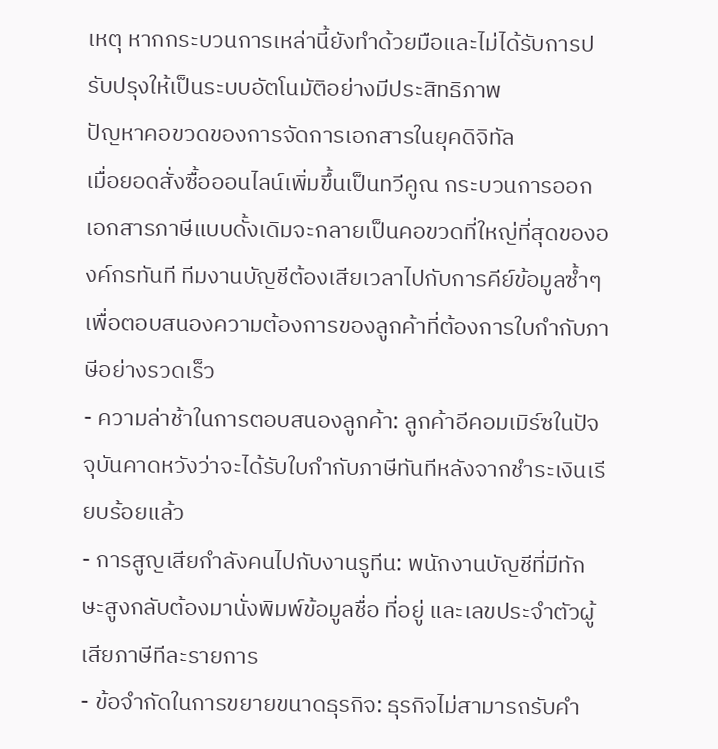เหตุ หากกระบวนการเหล่านี้ยังทำด้วยมือและไม่ได้รับการปรับปรุงให้เป็นระบบอัตโนมัติอย่างมีประสิทธิภาพ
ปัญหาคอขวดของการจัดการเอกสารในยุคดิจิทัล
เมื่อยอดสั่งซื้อออนไลน์เพิ่มขึ้นเป็นทวีคูณ กระบวนการออกเอกสารภาษีแบบดั้งเดิมจะกลายเป็นคอขวดที่ใหญ่ที่สุดขององค์กรทันที ทีมงานบัญชีต้องเสียเวลาไปกับการคีย์ข้อมูลซ้ำๆ เพื่อตอบสนองความต้องการของลูกค้าที่ต้องการใบกำกับภาษีอย่างรวดเร็ว
- ความล่าช้าในการตอบสนองลูกค้า: ลูกค้าอีคอมเมิร์ซในปัจจุบันคาดหวังว่าจะได้รับใบกำกับภาษีทันทีหลังจากชำระเงินเรียบร้อยแล้ว
- การสูญเสียกำลังคนไปกับงานรูทีน: พนักงานบัญชีที่มีทักษะสูงกลับต้องมานั่งพิมพ์ข้อมูลชื่อ ที่อยู่ และเลขประจำตัวผู้เสียภาษีทีละรายการ
- ข้อจำกัดในการขยายขนาดธุรกิจ: ธุรกิจไม่สามารถรับคำ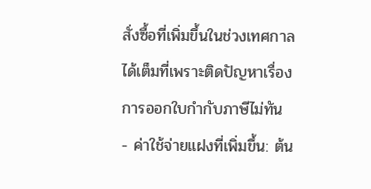สั่งซื้อที่เพิ่มขึ้นในช่วงเทศกาลได้เต็มที่เพราะติดปัญหาเรื่องการออกใบกำกับภาษีไม่ทัน
- ค่าใช้จ่ายแฝงที่เพิ่มขึ้น: ต้น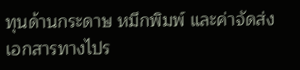ทุนด้านกระดาษ หมึกพิมพ์ และค่าจัดส่งเอกสารทางไปร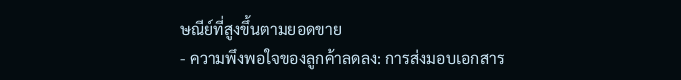ษณีย์ที่สูงขึ้นตามยอดขาย
- ความพึงพอใจของลูกค้าลดลง: การส่งมอบเอกสาร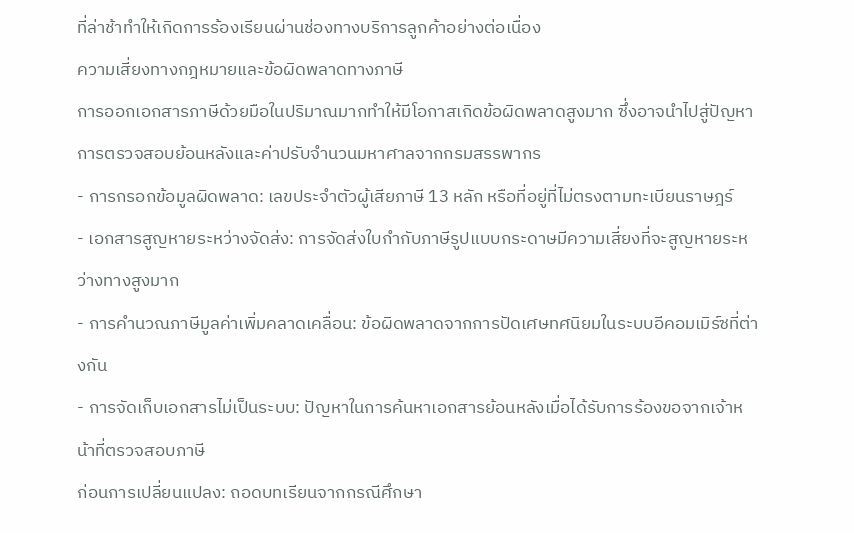ที่ล่าช้าทำให้เกิดการร้องเรียนผ่านช่องทางบริการลูกค้าอย่างต่อเนื่อง
ความเสี่ยงทางกฎหมายและข้อผิดพลาดทางภาษี
การออกเอกสารภาษีด้วยมือในปริมาณมากทำให้มีโอกาสเกิดข้อผิดพลาดสูงมาก ซึ่งอาจนำไปสู่ปัญหาการตรวจสอบย้อนหลังและค่าปรับจำนวนมหาศาลจากกรมสรรพากร
- การกรอกข้อมูลผิดพลาด: เลขประจำตัวผู้เสียภาษี 13 หลัก หรือที่อยู่ที่ไม่ตรงตามทะเบียนราษฎร์
- เอกสารสูญหายระหว่างจัดส่ง: การจัดส่งใบกำกับภาษีรูปแบบกระดาษมีความเสี่ยงที่จะสูญหายระหว่างทางสูงมาก
- การคำนวณภาษีมูลค่าเพิ่มคลาดเคลื่อน: ข้อผิดพลาดจากการปัดเศษทศนิยมในระบบอีคอมเมิร์ซที่ต่างกัน
- การจัดเก็บเอกสารไม่เป็นระบบ: ปัญหาในการค้นหาเอกสารย้อนหลังเมื่อได้รับการร้องขอจากเจ้าหน้าที่ตรวจสอบภาษี
ก่อนการเปลี่ยนแปลง: ถอดบทเรียนจากกรณีศึกษา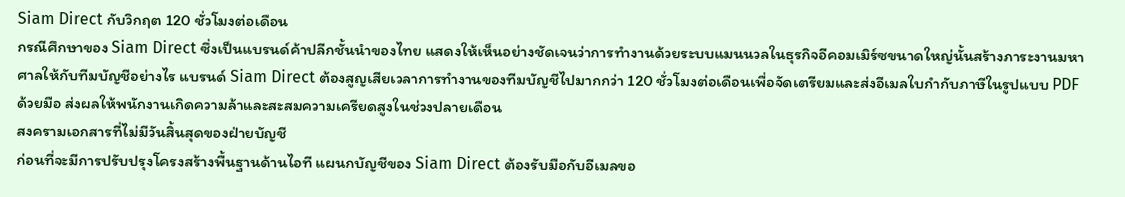Siam Direct กับวิกฤต 120 ชั่วโมงต่อเดือน
กรณีศึกษาของ Siam Direct ซึ่งเป็นแบรนด์ค้าปลีกชั้นนำของไทย แสดงให้เห็นอย่างชัดเจนว่าการทำงานด้วยระบบแมนนวลในธุรกิจอีคอมเมิร์ซขนาดใหญ่นั้นสร้างภาระงานมหาศาลให้กับทีมบัญชีอย่างไร แบรนด์ Siam Direct ต้องสูญเสียเวลาการทำงานของทีมบัญชีไปมากกว่า 120 ชั่วโมงต่อเดือนเพื่อจัดเตรียมและส่งอีเมลใบกำกับภาษีในรูปแบบ PDF ด้วยมือ ส่งผลให้พนักงานเกิดความล้าและสะสมความเครียดสูงในช่วงปลายเดือน
สงครามเอกสารที่ไม่มีวันสิ้นสุดของฝ่ายบัญชี
ก่อนที่จะมีการปรับปรุงโครงสร้างพื้นฐานด้านไอที แผนกบัญชีของ Siam Direct ต้องรับมือกับอีเมลขอ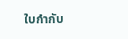ใบกำกับ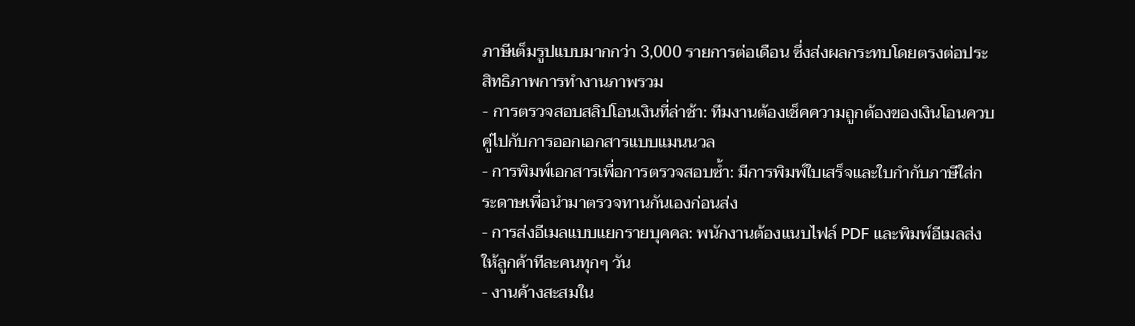ภาษีเต็มรูปแบบมากกว่า 3,000 รายการต่อเดือน ซึ่งส่งผลกระทบโดยตรงต่อประสิทธิภาพการทำงานภาพรวม
- การตรวจสอบสลิปโอนเงินที่ล่าช้า: ทีมงานต้องเช็คความถูกต้องของเงินโอนควบคู่ไปกับการออกเอกสารแบบแมนนวล
- การพิมพ์เอกสารเพื่อการตรวจสอบซ้ำ: มีการพิมพ์ใบเสร็จและใบกำกับภาษีใส่กระดาษเพื่อนำมาตรวจทานกันเองก่อนส่ง
- การส่งอีเมลแบบแยกรายบุคคล: พนักงานต้องแนบไฟล์ PDF และพิมพ์อีเมลส่งให้ลูกค้าทีละคนทุกๆ วัน
- งานค้างสะสมใน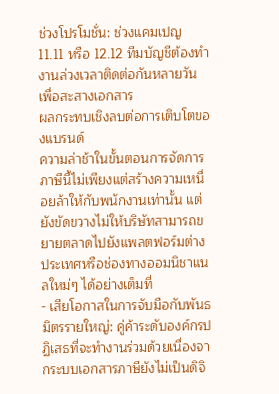ช่วงโปรโมชั่น: ช่วงแคมเปญ 11.11 หรือ 12.12 ทีมบัญชีต้องทำงานล่วงเวลาติดต่อกันหลายวันเพื่อสะสางเอกสาร
ผลกระทบเชิงลบต่อการเติบโตของแบรนด์
ความล่าช้าในขั้นตอนการจัดการภาษีนี้ไม่เพียงแต่สร้างความเหนื่อยล้าให้กับพนักงานเท่านั้น แต่ยังขัดขวางไม่ให้บริษัทสามารถขยายตลาดไปยังแพลตฟอร์มต่างประเทศหรือช่องทางออมนิชาแนลใหม่ๆ ได้อย่างเต็มที่
- เสียโอกาสในการจับมือกับพันธมิตรรายใหญ่: คู่ค้าระดับองค์กรปฏิเสธที่จะทำงานร่วมด้วยเนื่องจากระบบเอกสารภาษียังไม่เป็นดิจิ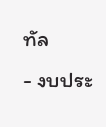ทัล
- งบประ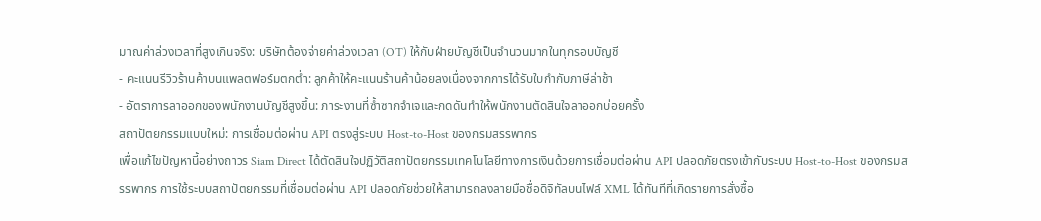มาณค่าล่วงเวลาที่สูงเกินจริง: บริษัทต้องจ่ายค่าล่วงเวลา (OT) ให้กับฝ่ายบัญชีเป็นจำนวนมากในทุกรอบบัญชี
- คะแนนรีวิวร้านค้าบนแพลตฟอร์มตกต่ำ: ลูกค้าให้คะแนนร้านค้าน้อยลงเนื่องจากการได้รับใบกำกับภาษีล่าช้า
- อัตราการลาออกของพนักงานบัญชีสูงขึ้น: ภาระงานที่ซ้ำซากจำเจและกดดันทำให้พนักงานตัดสินใจลาออกบ่อยครั้ง
สถาปัตยกรรมแบบใหม่: การเชื่อมต่อผ่าน API ตรงสู่ระบบ Host-to-Host ของกรมสรรพากร
เพื่อแก้ไขปัญหานี้อย่างถาวร Siam Direct ได้ตัดสินใจปฏิวัติสถาปัตยกรรมเทคโนโลยีทางการเงินด้วยการเชื่อมต่อผ่าน API ปลอดภัยตรงเข้ากับระบบ Host-to-Host ของกรมสรรพากร การใช้ระบบสถาปัตยกรรมที่เชื่อมต่อผ่าน API ปลอดภัยช่วยให้สามารถลงลายมือชื่อดิจิทัลบนไฟล์ XML ได้ทันทีที่เกิดรายการสั่งซื้อ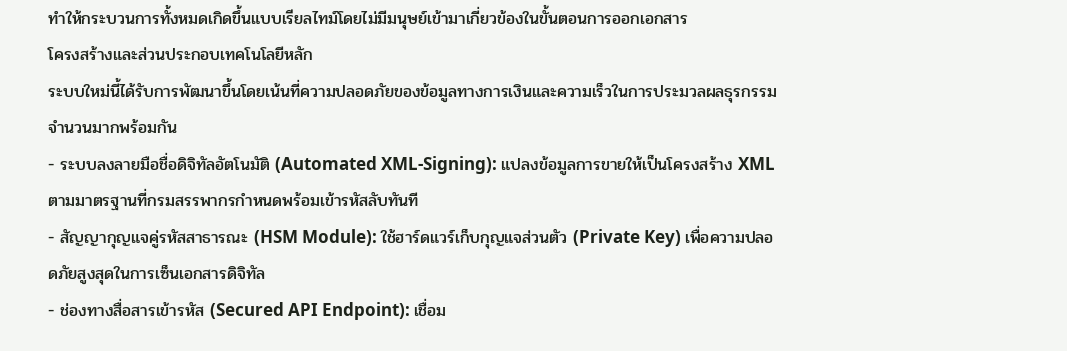ทำให้กระบวนการทั้งหมดเกิดขึ้นแบบเรียลไทม์โดยไม่มีมนุษย์เข้ามาเกี่ยวข้องในขั้นตอนการออกเอกสาร
โครงสร้างและส่วนประกอบเทคโนโลยีหลัก
ระบบใหม่นี้ได้รับการพัฒนาขึ้นโดยเน้นที่ความปลอดภัยของข้อมูลทางการเงินและความเร็วในการประมวลผลธุรกรรมจำนวนมากพร้อมกัน
- ระบบลงลายมือชื่อดิจิทัลอัตโนมัติ (Automated XML-Signing): แปลงข้อมูลการขายให้เป็นโครงสร้าง XML ตามมาตรฐานที่กรมสรรพากรกำหนดพร้อมเข้ารหัสลับทันที
- สัญญากุญแจคู่รหัสสาธารณะ (HSM Module): ใช้ฮาร์ดแวร์เก็บกุญแจส่วนตัว (Private Key) เพื่อความปลอดภัยสูงสุดในการเซ็นเอกสารดิจิทัล
- ช่องทางสื่อสารเข้ารหัส (Secured API Endpoint): เชื่อม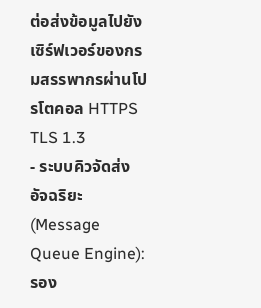ต่อส่งข้อมูลไปยังเซิร์ฟเวอร์ของกรมสรรพากรผ่านโปรโตคอล HTTPS TLS 1.3
- ระบบคิวจัดส่งอัจฉริยะ (Message Queue Engine): รอง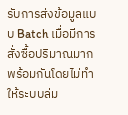รับการส่งข้อมูลแบบ Batch เมื่อมีการสั่งซื้อปริมาณมากพร้อมกันโดยไม่ทำให้ระบบล่ม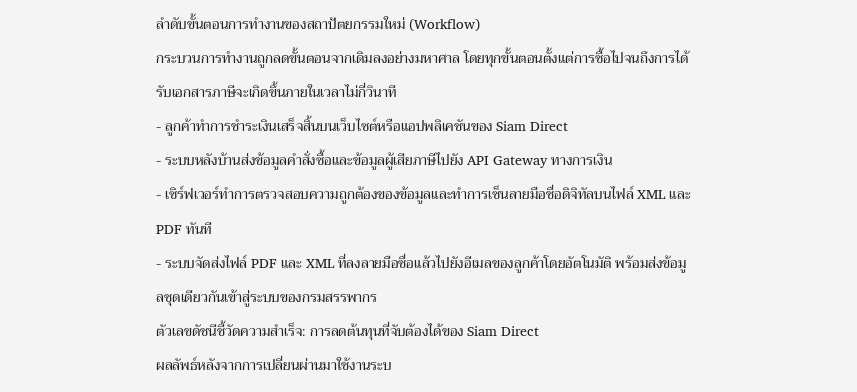ลำดับขั้นตอนการทำงานของสถาปัตยกรรมใหม่ (Workflow)
กระบวนการทำงานถูกลดขั้นตอนจากเดิมลงอย่างมหาศาล โดยทุกขั้นตอนตั้งแต่การซื้อไปจนถึงการได้รับเอกสารภาษีจะเกิดขึ้นภายในเวลาไม่กี่วินาที
- ลูกค้าทำการชำระเงินเสร็จสิ้นบนเว็บไซต์หรือแอปพลิเคชันของ Siam Direct
- ระบบหลังบ้านส่งข้อมูลคำสั่งซื้อและข้อมูลผู้เสียภาษีไปยัง API Gateway ทางการเงิน
- เซิร์ฟเวอร์ทำการตรวจสอบความถูกต้องของข้อมูลและทำการเซ็นลายมือชื่อดิจิทัลบนไฟล์ XML และ PDF ทันที
- ระบบจัดส่งไฟล์ PDF และ XML ที่ลงลายมือชื่อแล้วไปยังอีเมลของลูกค้าโดยอัตโนมัติ พร้อมส่งข้อมูลชุดเดียวกันเข้าสู่ระบบของกรมสรรพากร
ตัวเลขดัชนีชี้วัดความสำเร็จ: การลดต้นทุนที่จับต้องได้ของ Siam Direct
ผลลัพธ์หลังจากการเปลี่ยนผ่านมาใช้งานระบ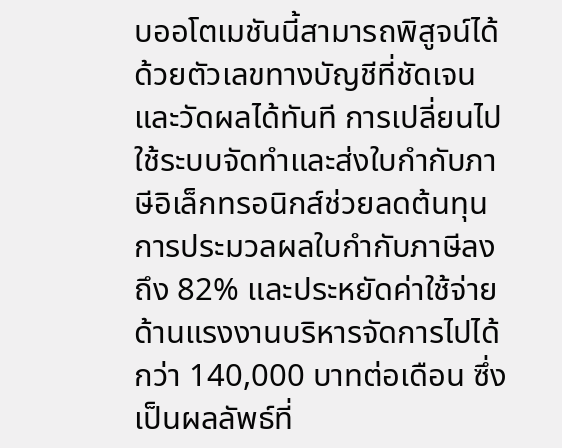บออโตเมชันนี้สามารถพิสูจน์ได้ด้วยตัวเลขทางบัญชีที่ชัดเจนและวัดผลได้ทันที การเปลี่ยนไปใช้ระบบจัดทำและส่งใบกำกับภาษีอิเล็กทรอนิกส์ช่วยลดต้นทุนการประมวลผลใบกำกับภาษีลงถึง 82% และประหยัดค่าใช้จ่ายด้านแรงงานบริหารจัดการไปได้กว่า 140,000 บาทต่อเดือน ซึ่งเป็นผลลัพธ์ที่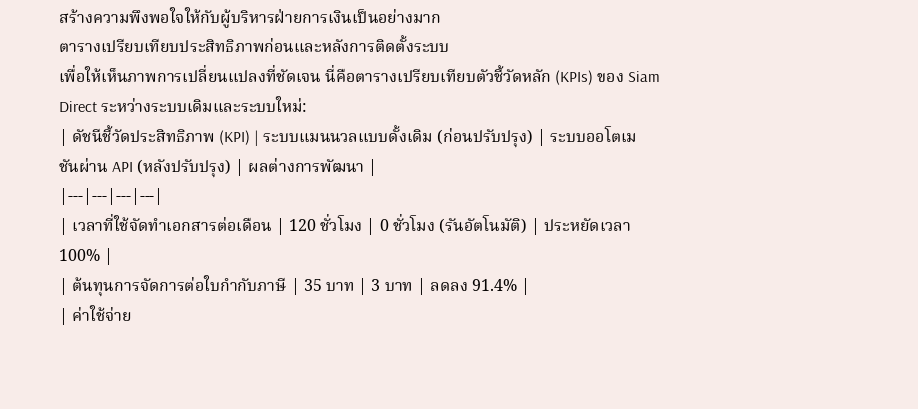สร้างความพึงพอใจให้กับผู้บริหารฝ่ายการเงินเป็นอย่างมาก
ตารางเปรียบเทียบประสิทธิภาพก่อนและหลังการติดตั้งระบบ
เพื่อให้เห็นภาพการเปลี่ยนแปลงที่ชัดเจน นี่คือตารางเปรียบเทียบตัวชี้วัดหลัก (KPIs) ของ Siam Direct ระหว่างระบบเดิมและระบบใหม่:
| ดัชนีชี้วัดประสิทธิภาพ (KPI) | ระบบแมนนวลแบบดั้งเดิม (ก่อนปรับปรุง) | ระบบออโตเมชันผ่าน API (หลังปรับปรุง) | ผลต่างการพัฒนา |
|---|---|---|---|
| เวลาที่ใช้จัดทำเอกสารต่อเดือน | 120 ชั่วโมง | 0 ชั่วโมง (รันอัตโนมัติ) | ประหยัดเวลา 100% |
| ต้นทุนการจัดการต่อใบกำกับภาษี | 35 บาท | 3 บาท | ลดลง 91.4% |
| ค่าใช้จ่าย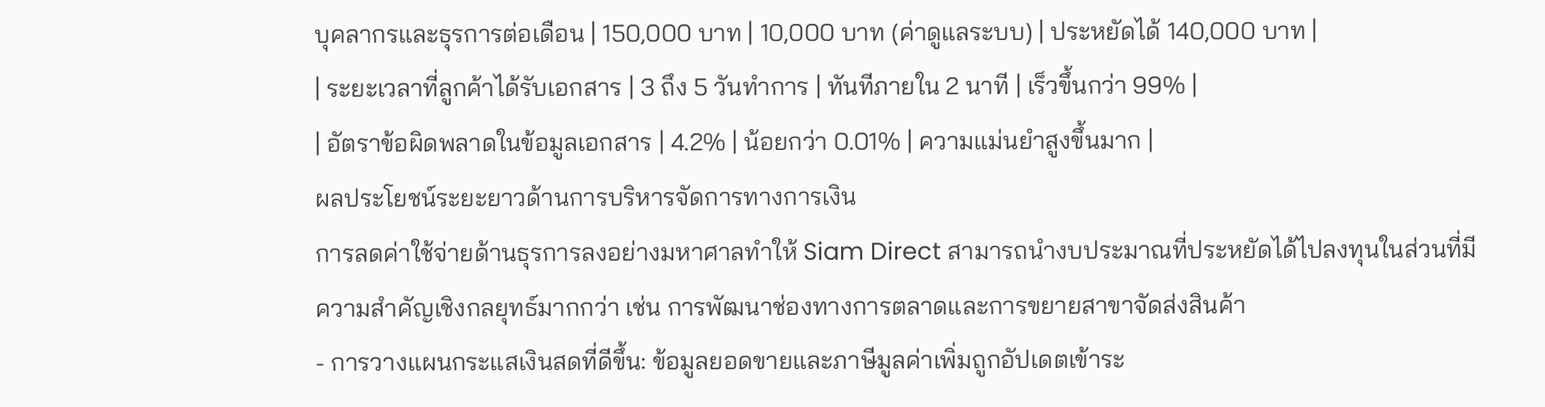บุคลากรและธุรการต่อเดือน | 150,000 บาท | 10,000 บาท (ค่าดูแลระบบ) | ประหยัดได้ 140,000 บาท |
| ระยะเวลาที่ลูกค้าได้รับเอกสาร | 3 ถึง 5 วันทำการ | ทันทีภายใน 2 นาที | เร็วขึ้นกว่า 99% |
| อัตราข้อผิดพลาดในข้อมูลเอกสาร | 4.2% | น้อยกว่า 0.01% | ความแม่นยำสูงขึ้นมาก |
ผลประโยชน์ระยะยาวด้านการบริหารจัดการทางการเงิน
การลดค่าใช้จ่ายด้านธุรการลงอย่างมหาศาลทำให้ Siam Direct สามารถนำงบประมาณที่ประหยัดได้ไปลงทุนในส่วนที่มีความสำคัญเชิงกลยุทธ์มากกว่า เช่น การพัฒนาช่องทางการตลาดและการขยายสาขาจัดส่งสินค้า
- การวางแผนกระแสเงินสดที่ดีขึ้น: ข้อมูลยอดขายและภาษีมูลค่าเพิ่มถูกอัปเดตเข้าระ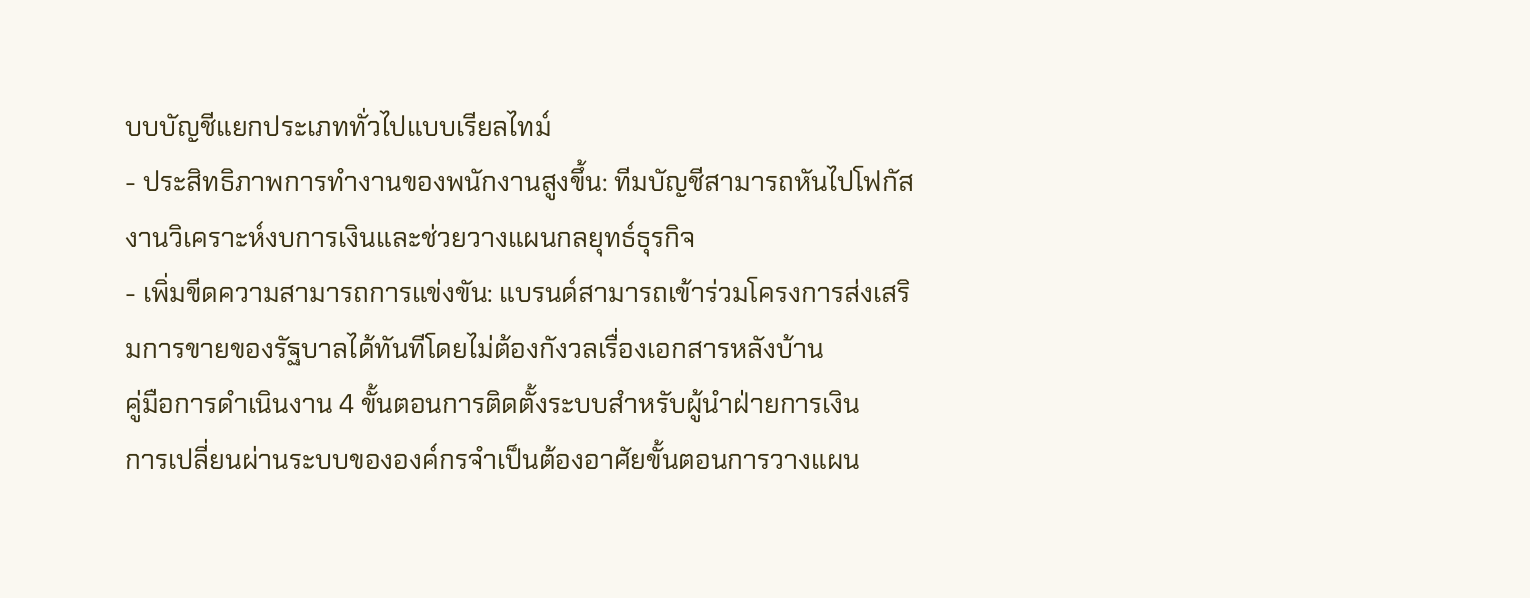บบบัญชีแยกประเภททั่วไปแบบเรียลไทม์
- ประสิทธิภาพการทำงานของพนักงานสูงขึ้น: ทีมบัญชีสามารถหันไปโฟกัสงานวิเคราะห์งบการเงินและช่วยวางแผนกลยุทธ์ธุรกิจ
- เพิ่มขีดความสามารถการแข่งขัน: แบรนด์สามารถเข้าร่วมโครงการส่งเสริมการขายของรัฐบาลได้ทันทีโดยไม่ต้องกังวลเรื่องเอกสารหลังบ้าน
คู่มือการดำเนินงาน 4 ขั้นตอนการติดตั้งระบบสำหรับผู้นำฝ่ายการเงิน
การเปลี่ยนผ่านระบบขององค์กรจำเป็นต้องอาศัยขั้นตอนการวางแผน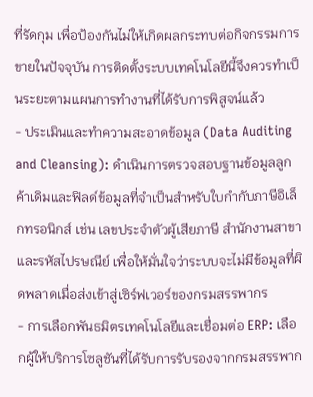ที่รัดกุม เพื่อป้องกันไม่ให้เกิดผลกระทบต่อกิจกรรมการขายในปัจจุบัน การติดตั้งระบบเทคโนโลยีนี้จึงควรทำเป็นระยะตามแผนการทำงานที่ได้รับการพิสูจน์แล้ว
- ประเมินและทำความสะอาดข้อมูล (Data Auditing and Cleansing): ดำเนินการตรวจสอบฐานข้อมูลลูกค้าเดิมและฟิลด์ข้อมูลที่จำเป็นสำหรับใบกำกับภาษีอิเล็กทรอนิกส์ เช่น เลขประจำตัวผู้เสียภาษี สำนักงานสาขา และรหัสไปรษณีย์ เพื่อให้มั่นใจว่าระบบจะไม่มีข้อมูลที่ผิดพลาดเมื่อส่งเข้าสู่เซิร์ฟเวอร์ของกรมสรรพากร
- การเลือกพันธมิตรเทคโนโลยีและเชื่อมต่อ ERP: เลือกผู้ให้บริการโซลูชันที่ได้รับการรับรองจากกรมสรรพาก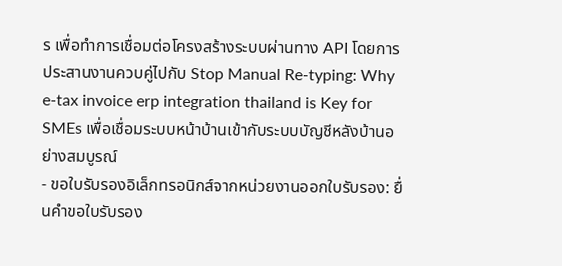ร เพื่อทำการเชื่อมต่อโครงสร้างระบบผ่านทาง API โดยการประสานงานควบคู่ไปกับ Stop Manual Re-typing: Why e-tax invoice erp integration thailand is Key for SMEs เพื่อเชื่อมระบบหน้าบ้านเข้ากับระบบบัญชีหลังบ้านอย่างสมบูรณ์
- ขอใบรับรองอิเล็กทรอนิกส์จากหน่วยงานออกใบรับรอง: ยื่นคำขอใบรับรอง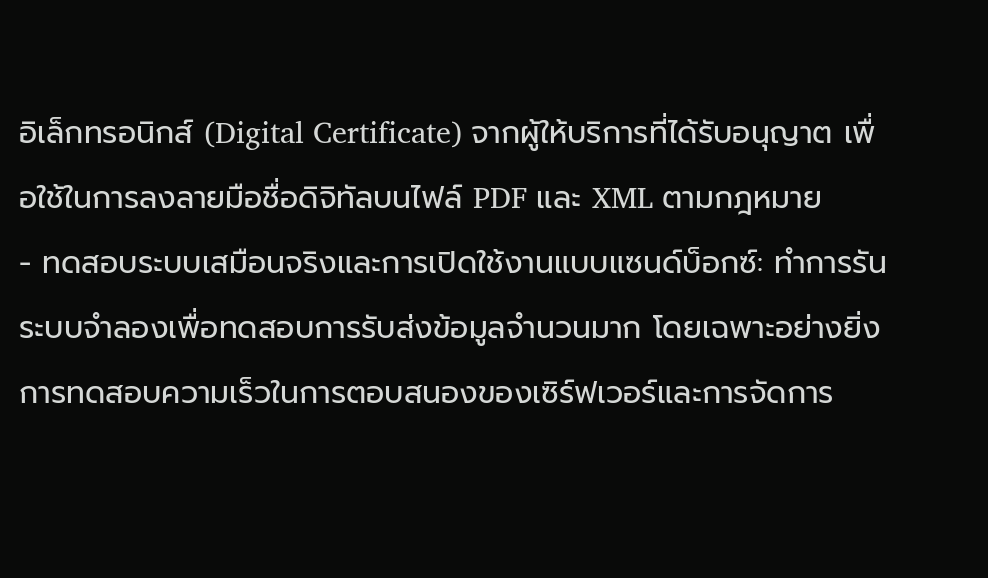อิเล็กทรอนิกส์ (Digital Certificate) จากผู้ให้บริการที่ได้รับอนุญาต เพื่อใช้ในการลงลายมือชื่อดิจิทัลบนไฟล์ PDF และ XML ตามกฎหมาย
- ทดสอบระบบเสมือนจริงและการเปิดใช้งานแบบแซนด์บ็อกซ์: ทำการรันระบบจำลองเพื่อทดสอบการรับส่งข้อมูลจำนวนมาก โดยเฉพาะอย่างยิ่งการทดสอบความเร็วในการตอบสนองของเซิร์ฟเวอร์และการจัดการ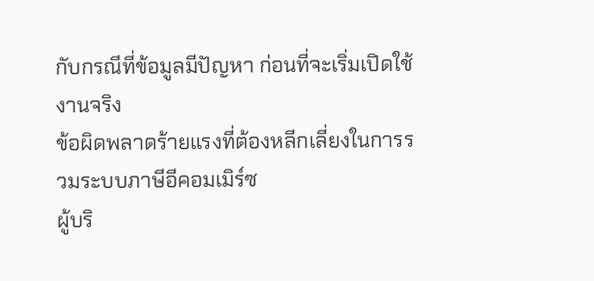กับกรณีที่ข้อมูลมีปัญหา ก่อนที่จะเริ่มเปิดใช้งานจริง
ข้อผิดพลาดร้ายแรงที่ต้องหลีกเลี่ยงในการรวมระบบภาษีอีคอมเมิร์ซ
ผู้บริ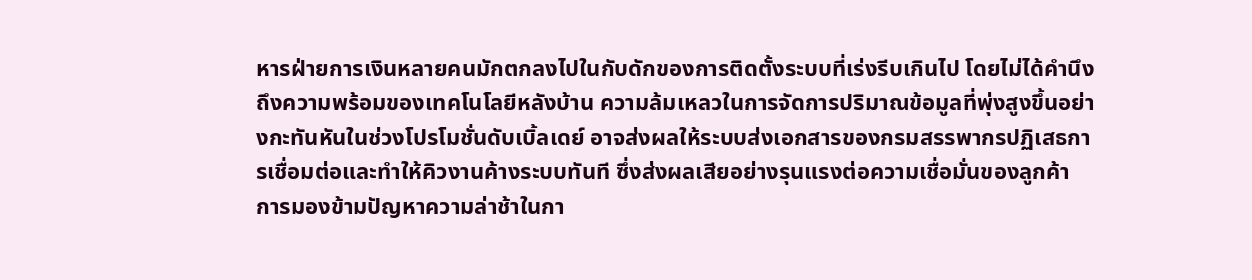หารฝ่ายการเงินหลายคนมักตกลงไปในกับดักของการติดตั้งระบบที่เร่งรีบเกินไป โดยไม่ได้คำนึงถึงความพร้อมของเทคโนโลยีหลังบ้าน ความล้มเหลวในการจัดการปริมาณข้อมูลที่พุ่งสูงขึ้นอย่างกะทันหันในช่วงโปรโมชั่นดับเบิ้ลเดย์ อาจส่งผลให้ระบบส่งเอกสารของกรมสรรพากรปฏิเสธการเชื่อมต่อและทำให้คิวงานค้างระบบทันที ซึ่งส่งผลเสียอย่างรุนแรงต่อความเชื่อมั่นของลูกค้า
การมองข้ามปัญหาความล่าช้าในกา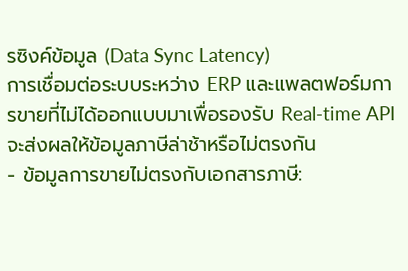รซิงค์ข้อมูล (Data Sync Latency)
การเชื่อมต่อระบบระหว่าง ERP และแพลตฟอร์มการขายที่ไม่ได้ออกแบบมาเพื่อรองรับ Real-time API จะส่งผลให้ข้อมูลภาษีล่าช้าหรือไม่ตรงกัน
- ข้อมูลการขายไม่ตรงกับเอกสารภาษี: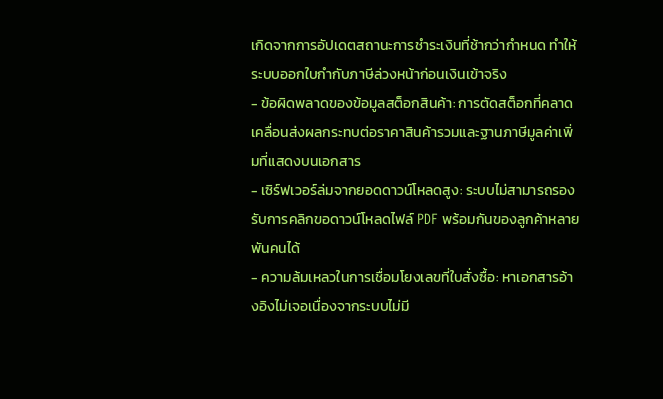เกิดจากการอัปเดตสถานะการชำระเงินที่ช้ากว่ากำหนด ทำให้ระบบออกใบกำกับภาษีล่วงหน้าก่อนเงินเข้าจริง
- ข้อผิดพลาดของข้อมูลสต็อกสินค้า: การตัดสต็อกที่คลาดเคลื่อนส่งผลกระทบต่อราคาสินค้ารวมและฐานภาษีมูลค่าเพิ่มที่แสดงบนเอกสาร
- เซิร์ฟเวอร์ล่มจากยอดดาวน์โหลดสูง: ระบบไม่สามารถรองรับการคลิกขอดาวน์โหลดไฟล์ PDF พร้อมกันของลูกค้าหลายพันคนได้
- ความล้มเหลวในการเชื่อมโยงเลขที่ใบสั่งซื้อ: หาเอกสารอ้างอิงไม่เจอเนื่องจากระบบไม่มี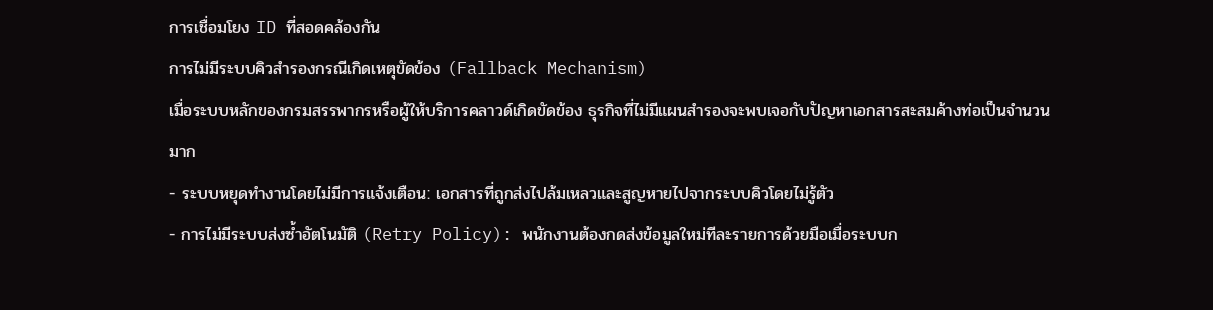การเชื่อมโยง ID ที่สอดคล้องกัน
การไม่มีระบบคิวสำรองกรณีเกิดเหตุขัดข้อง (Fallback Mechanism)
เมื่อระบบหลักของกรมสรรพากรหรือผู้ให้บริการคลาวด์เกิดขัดข้อง ธุรกิจที่ไม่มีแผนสำรองจะพบเจอกับปัญหาเอกสารสะสมค้างท่อเป็นจำนวนมาก
- ระบบหยุดทำงานโดยไม่มีการแจ้งเตือน: เอกสารที่ถูกส่งไปล้มเหลวและสูญหายไปจากระบบคิวโดยไม่รู้ตัว
- การไม่มีระบบส่งซ้ำอัตโนมัติ (Retry Policy): พนักงานต้องกดส่งข้อมูลใหม่ทีละรายการด้วยมือเมื่อระบบก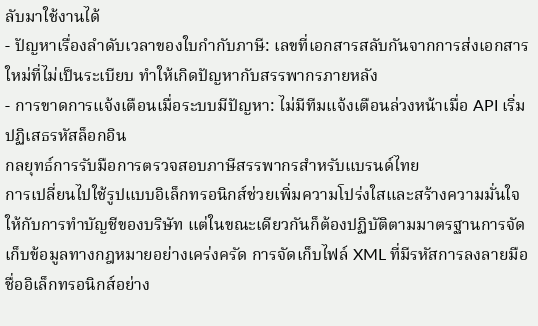ลับมาใช้งานได้
- ปัญหาเรื่องลำดับเวลาของใบกำกับภาษี: เลขที่เอกสารสลับกันจากการส่งเอกสารใหม่ที่ไม่เป็นระเบียบ ทำให้เกิดปัญหากับสรรพากรภายหลัง
- การขาดการแจ้งเตือนเมื่อระบบมีปัญหา: ไม่มีทีมแจ้งเตือนล่วงหน้าเมื่อ API เริ่มปฏิเสธรหัสล็อกอิน
กลยุทธ์การรับมือการตรวจสอบภาษีสรรพากรสำหรับแบรนด์ไทย
การเปลี่ยนไปใช้รูปแบบอิเล็กทรอนิกส์ช่วยเพิ่มความโปร่งใสและสร้างความมั่นใจให้กับการทำบัญชีของบริษัท แต่ในขณะเดียวกันก็ต้องปฏิบัติตามมาตรฐานการจัดเก็บข้อมูลทางกฎหมายอย่างเคร่งครัด การจัดเก็บไฟล์ XML ที่มีรหัสการลงลายมือชื่ออิเล็กทรอนิกส์อย่าง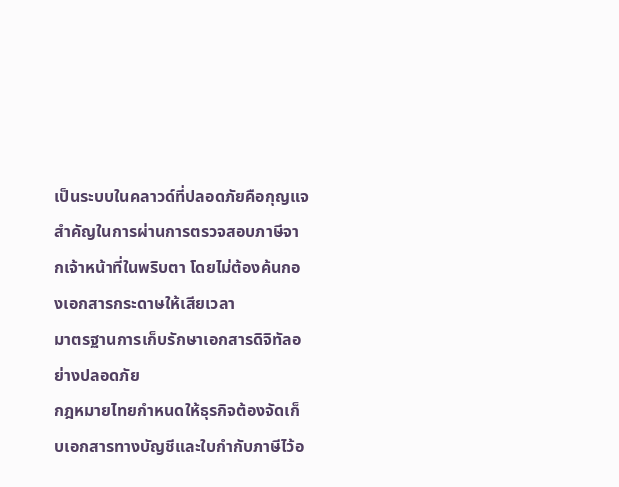เป็นระบบในคลาวด์ที่ปลอดภัยคือกุญแจสำคัญในการผ่านการตรวจสอบภาษีจากเจ้าหน้าที่ในพริบตา โดยไม่ต้องค้นกองเอกสารกระดาษให้เสียเวลา
มาตรฐานการเก็บรักษาเอกสารดิจิทัลอย่างปลอดภัย
กฎหมายไทยกำหนดให้ธุรกิจต้องจัดเก็บเอกสารทางบัญชีและใบกำกับภาษีไว้อ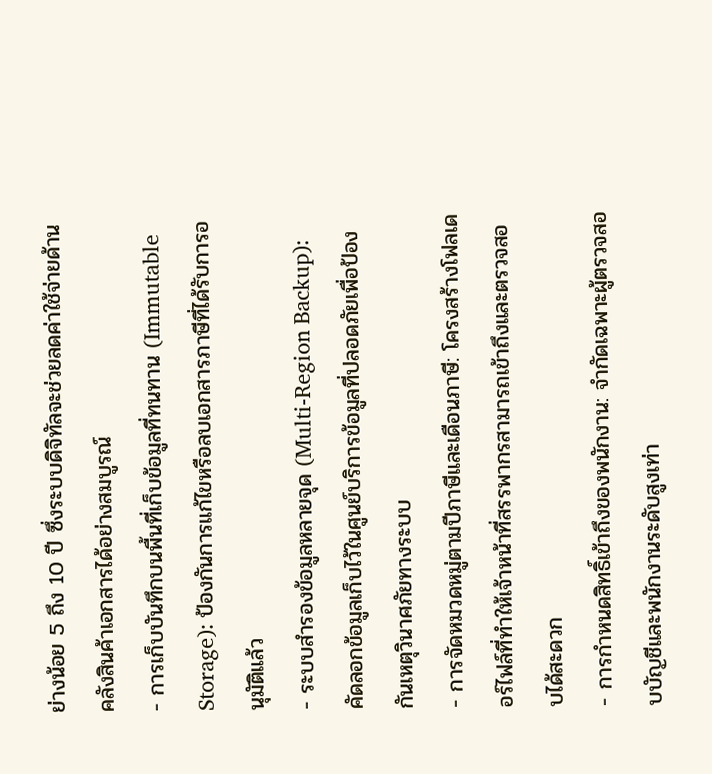ย่างน้อย 5 ถึง 10 ปี ซึ่งระบบดิจิทัลจะช่วยลดค่าใช้จ่ายด้านคลังสินค้าเอกสารได้อย่างสมบูรณ์
- การเก็บบันทึกบนพื้นที่เก็บข้อมูลที่ทนทาน (Immutable Storage): ป้องกันการแก้ไขหรือลบเอกสารภาษีที่ได้รับการอนุมัติแล้ว
- ระบบสำรองข้อมูลหลายจุด (Multi-Region Backup): คัดลอกข้อมูลเก็บไว้ในศูนย์บริการข้อมูลที่ปลอดภัยเพื่อป้องกันเหตุวินาศภัยทางระบบ
- การจัดหมวดหมู่ตามปีภาษีและเดือนภาษี: โครงสร้างโฟลเดอร์ไฟล์ที่ทำให้เจ้าหน้าที่สรรพากรสามารถเข้าถึงและตรวจสอบได้สะดวก
- การกำหนดสิทธิ์เข้าถึงของพนักงาน: จำกัดเฉพาะผู้ตรวจสอบบัญชีและพนักงานระดับสูงเท่า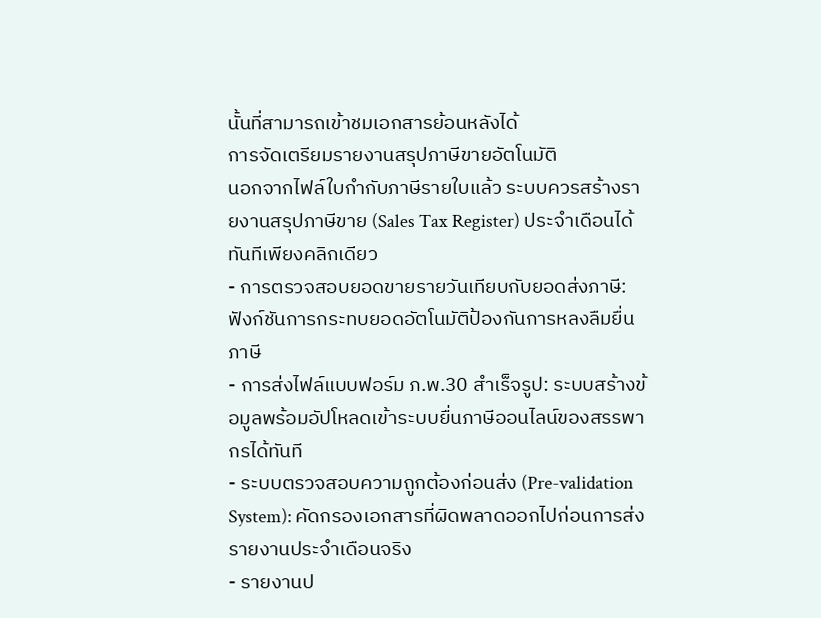นั้นที่สามารถเข้าชมเอกสารย้อนหลังได้
การจัดเตรียมรายงานสรุปภาษีขายอัตโนมัติ
นอกจากไฟล์ใบกำกับภาษีรายใบแล้ว ระบบควรสร้างรายงานสรุปภาษีขาย (Sales Tax Register) ประจำเดือนได้ทันทีเพียงคลิกเดียว
- การตรวจสอบยอดขายรายวันเทียบกับยอดส่งภาษี: ฟังก์ชันการกระทบยอดอัตโนมัติป้องกันการหลงลืมยื่นภาษี
- การส่งไฟล์แบบฟอร์ม ภ.พ.30 สำเร็จรูป: ระบบสร้างข้อมูลพร้อมอัปโหลดเข้าระบบยื่นภาษีออนไลน์ของสรรพากรได้ทันที
- ระบบตรวจสอบความถูกต้องก่อนส่ง (Pre-validation System): คัดกรองเอกสารที่ผิดพลาดออกไปก่อนการส่งรายงานประจำเดือนจริง
- รายงานป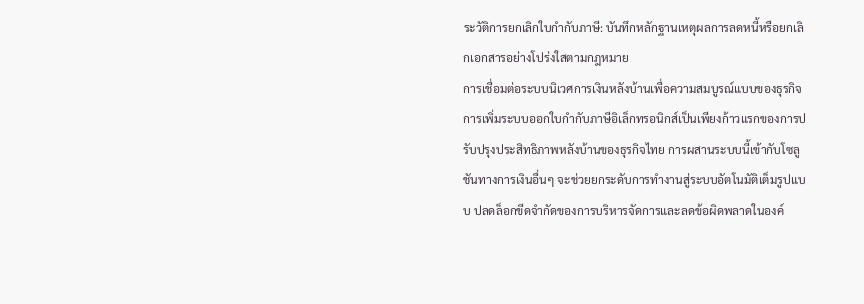ระวัติการยกเลิกใบกำกับภาษี: บันทึกหลักฐานเหตุผลการลดหนี้หรือยกเลิกเอกสารอย่างโปร่งใสตามกฎหมาย
การเชื่อมต่อระบบนิเวศการเงินหลังบ้านเพื่อความสมบูรณ์แบบของธุรกิจ
การเพิ่มระบบออกใบกำกับภาษีอิเล็กทรอนิกส์เป็นเพียงก้าวแรกของการปรับปรุงประสิทธิภาพหลังบ้านของธุรกิจไทย การผสานระบบนี้เข้ากับโซลูชันทางการเงินอื่นๆ จะช่วยยกระดับการทำงานสู่ระบบอัตโนมัติเต็มรูปแบบ ปลดล็อกขีดจำกัดของการบริหารจัดการและลดข้อผิดพลาดในองค์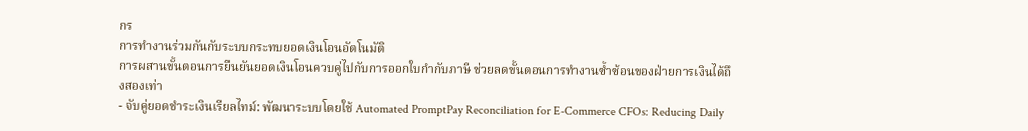กร
การทำงานร่วมกันกับระบบกระทบยอดเงินโอนอัตโนมัติ
การผสานขั้นตอนการยืนยันยอดเงินโอนควบคู่ไปกับการออกใบกำกับภาษี ช่วยลดขั้นตอนการทำงานซ้ำซ้อนของฝ่ายการเงินได้ถึงสองเท่า
- จับคู่ยอดชำระเงินเรียลไทม์: พัฒนาระบบโดยใช้ Automated PromptPay Reconciliation for E-Commerce CFOs: Reducing Daily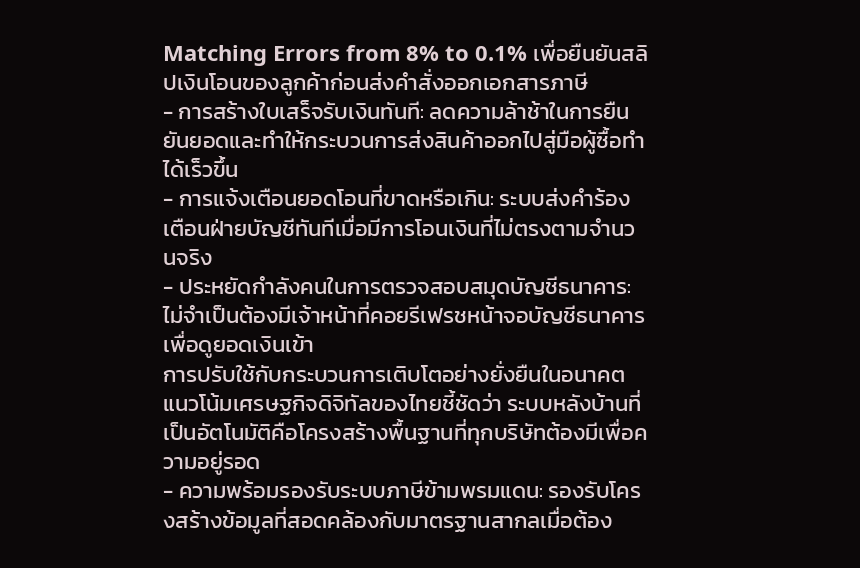Matching Errors from 8% to 0.1% เพื่อยืนยันสลิปเงินโอนของลูกค้าก่อนส่งคำสั่งออกเอกสารภาษี
- การสร้างใบเสร็จรับเงินทันที: ลดความล้าช้าในการยืนยันยอดและทำให้กระบวนการส่งสินค้าออกไปสู่มือผู้ซื้อทำได้เร็วขึ้น
- การแจ้งเตือนยอดโอนที่ขาดหรือเกิน: ระบบส่งคำร้องเตือนฝ่ายบัญชีทันทีเมื่อมีการโอนเงินที่ไม่ตรงตามจำนวนจริง
- ประหยัดกำลังคนในการตรวจสอบสมุดบัญชีธนาคาร: ไม่จำเป็นต้องมีเจ้าหน้าที่คอยรีเฟรชหน้าจอบัญชีธนาคารเพื่อดูยอดเงินเข้า
การปรับใช้กับกระบวนการเติบโตอย่างยั่งยืนในอนาคต
แนวโน้มเศรษฐกิจดิจิทัลของไทยชี้ชัดว่า ระบบหลังบ้านที่เป็นอัตโนมัติคือโครงสร้างพื้นฐานที่ทุกบริษัทต้องมีเพื่อความอยู่รอด
- ความพร้อมรองรับระบบภาษีข้ามพรมแดน: รองรับโครงสร้างข้อมูลที่สอดคล้องกับมาตรฐานสากลเมื่อต้อง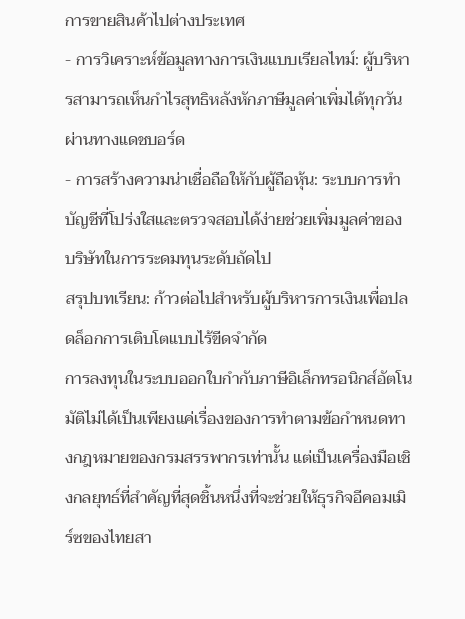การขายสินค้าไปต่างประเทศ
- การวิเคราะห์ข้อมูลทางการเงินแบบเรียลไทม์: ผู้บริหารสามารถเห็นกำไรสุทธิหลังหักภาษีมูลค่าเพิ่มได้ทุกวันผ่านทางแดชบอร์ด
- การสร้างความน่าเชื่อถือให้กับผู้ถือหุ้น: ระบบการทำบัญชีที่โปร่งใสและตรวจสอบได้ง่ายช่วยเพิ่มมูลค่าของบริษัทในการระดมทุนระดับถัดไป
สรุปบทเรียน: ก้าวต่อไปสำหรับผู้บริหารการเงินเพื่อปลดล็อกการเติบโตแบบไร้ขีดจำกัด
การลงทุนในระบบออกใบกำกับภาษีอิเล็กทรอนิกส์อัตโนมัติไม่ได้เป็นเพียงแค่เรื่องของการทำตามข้อกำหนดทางกฎหมายของกรมสรรพากรเท่านั้น แต่เป็นเครื่องมือเชิงกลยุทธ์ที่สำคัญที่สุดชิ้นหนึ่งที่จะช่วยให้ธุรกิจอีคอมเมิร์ซของไทยสา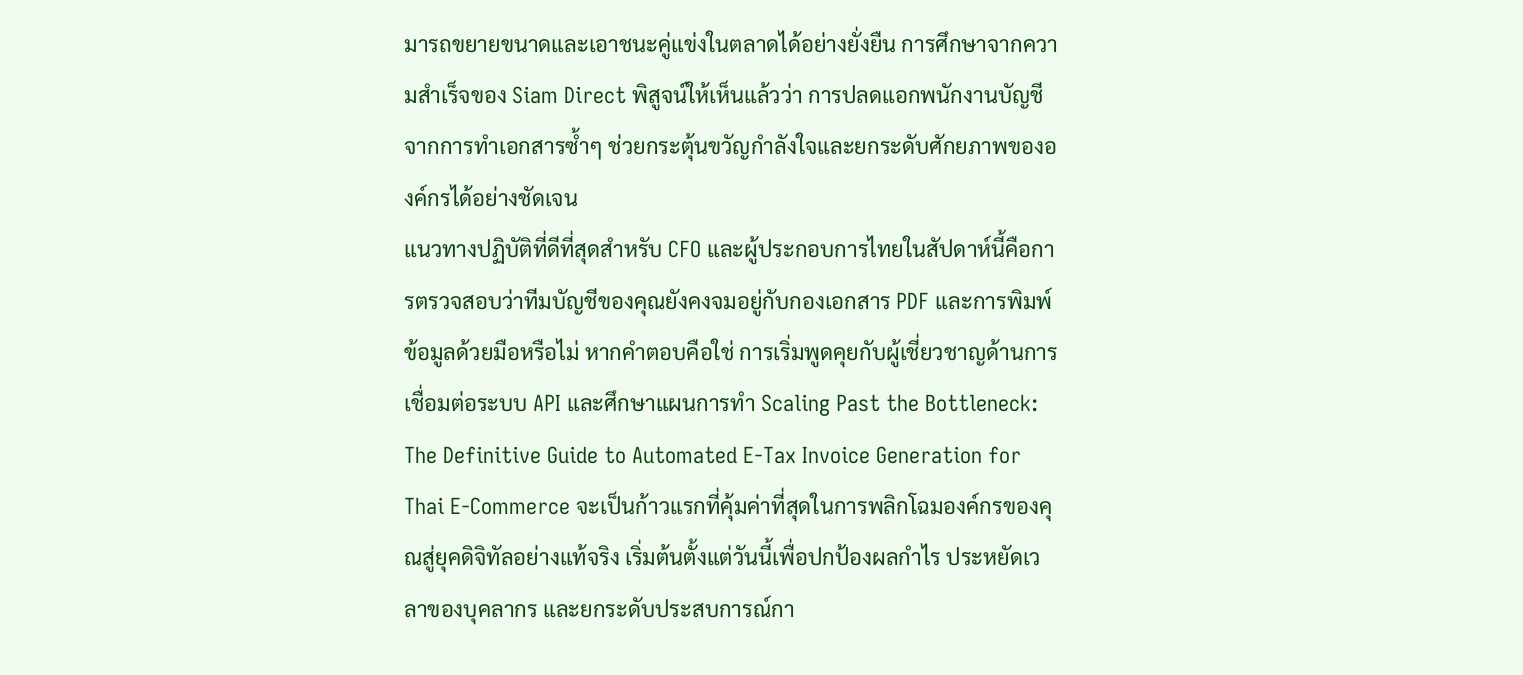มารถขยายขนาดและเอาชนะคู่แข่งในตลาดได้อย่างยั่งยืน การศึกษาจากความสำเร็จของ Siam Direct พิสูจน์ให้เห็นแล้วว่า การปลดแอกพนักงานบัญชีจากการทำเอกสารซ้ำๆ ช่วยกระตุ้นขวัญกำลังใจและยกระดับศักยภาพขององค์กรได้อย่างชัดเจน
แนวทางปฏิบัติที่ดีที่สุดสำหรับ CFO และผู้ประกอบการไทยในสัปดาห์นี้คือการตรวจสอบว่าทีมบัญชีของคุณยังคงจมอยู่กับกองเอกสาร PDF และการพิมพ์ข้อมูลด้วยมือหรือไม่ หากคำตอบคือใช่ การเริ่มพูดคุยกับผู้เชี่ยวชาญด้านการเชื่อมต่อระบบ API และศึกษาแผนการทำ Scaling Past the Bottleneck: The Definitive Guide to Automated E-Tax Invoice Generation for Thai E-Commerce จะเป็นก้าวแรกที่คุ้มค่าที่สุดในการพลิกโฉมองค์กรของคุณสู่ยุคดิจิทัลอย่างแท้จริง เริ่มต้นตั้งแต่วันนี้เพื่อปกป้องผลกำไร ประหยัดเวลาของบุคลากร และยกระดับประสบการณ์กา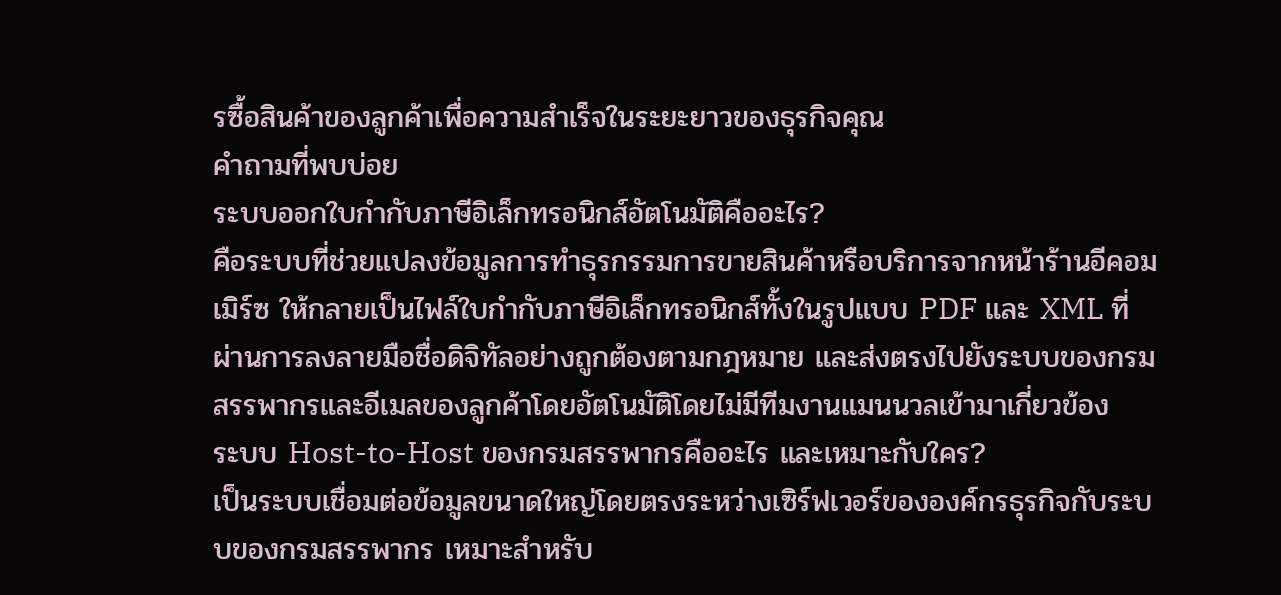รซื้อสินค้าของลูกค้าเพื่อความสำเร็จในระยะยาวของธุรกิจคุณ
คำถามที่พบบ่อย
ระบบออกใบกำกับภาษีอิเล็กทรอนิกส์อัตโนมัติคืออะไร?
คือระบบที่ช่วยแปลงข้อมูลการทำธุรกรรมการขายสินค้าหรือบริการจากหน้าร้านอีคอมเมิร์ซ ให้กลายเป็นไฟล์ใบกำกับภาษีอิเล็กทรอนิกส์ทั้งในรูปแบบ PDF และ XML ที่ผ่านการลงลายมือชื่อดิจิทัลอย่างถูกต้องตามกฎหมาย และส่งตรงไปยังระบบของกรมสรรพากรและอีเมลของลูกค้าโดยอัตโนมัติโดยไม่มีทีมงานแมนนวลเข้ามาเกี่ยวข้อง
ระบบ Host-to-Host ของกรมสรรพากรคืออะไร และเหมาะกับใคร?
เป็นระบบเชื่อมต่อข้อมูลขนาดใหญ่โดยตรงระหว่างเซิร์ฟเวอร์ขององค์กรธุรกิจกับระบบของกรมสรรพากร เหมาะสำหรับ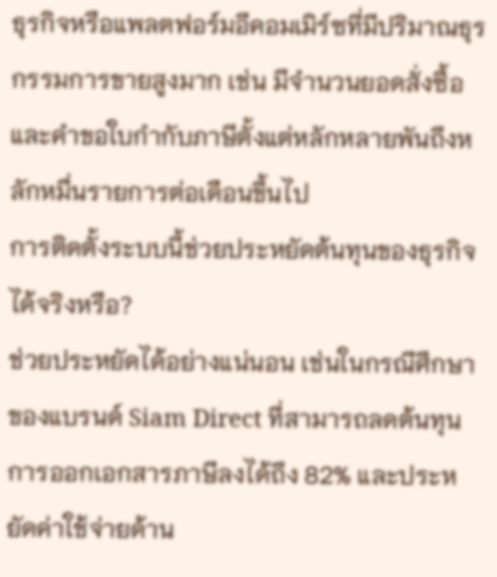ธุรกิจหรือแพลตฟอร์มอีคอมเมิร์ซที่มีปริมาณธุรกรรมการขายสูงมาก เช่น มีจำนวนยอดสั่งซื้อและคำขอใบกำกับภาษีตั้งแต่หลักหลายพันถึงหลักหมื่นรายการต่อเดือนขึ้นไป
การติดตั้งระบบนี้ช่วยประหยัดต้นทุนของธุรกิจได้จริงหรือ?
ช่วยประหยัดได้อย่างแน่นอน เช่นในกรณีศึกษาของแบรนด์ Siam Direct ที่สามารถลดต้นทุนการออกเอกสารภาษีลงได้ถึง 82% และประหยัดค่าใช้จ่ายด้าน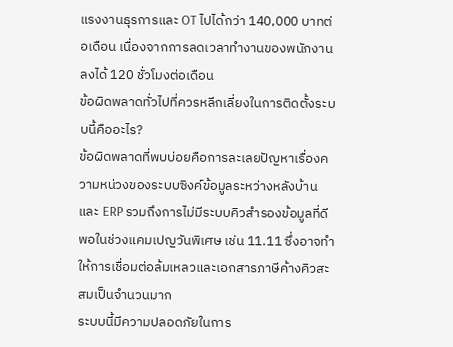แรงงานธุรการและ OT ไปได้กว่า 140,000 บาทต่อเดือน เนื่องจากการลดเวลาทำงานของพนักงานลงได้ 120 ชั่วโมงต่อเดือน
ข้อผิดพลาดทั่วไปที่ควรหลีกเลี่ยงในการติดตั้งระบบนี้คืออะไร?
ข้อผิดพลาดที่พบบ่อยคือการละเลยปัญหาเรื่องความหน่วงของระบบซิงค์ข้อมูลระหว่างหลังบ้านและ ERP รวมถึงการไม่มีระบบคิวสำรองข้อมูลที่ดีพอในช่วงแคมเปญวันพิเศษ เช่น 11.11 ซึ่งอาจทำให้การเชื่อมต่อล้มเหลวและเอกสารภาษีค้างคิวสะสมเป็นจำนวนมาก
ระบบนี้มีความปลอดภัยในการ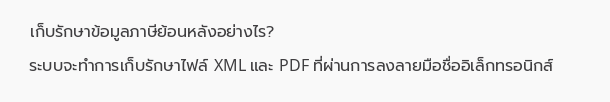เก็บรักษาข้อมูลภาษีย้อนหลังอย่างไร?
ระบบจะทำการเก็บรักษาไฟล์ XML และ PDF ที่ผ่านการลงลายมือชื่ออิเล็กทรอนิกส์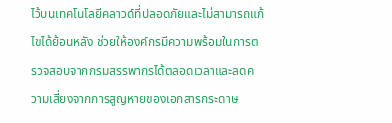ไว้บนเทคโนโลยีคลาวด์ที่ปลอดภัยและไม่สามารถแก้ไขได้ย้อนหลัง ช่วยให้องค์กรมีความพร้อมในการตรวจสอบจากกรมสรรพากรได้ตลอดเวลาและลดความเสี่ยงจากการสูญหายของเอกสารกระดาษ